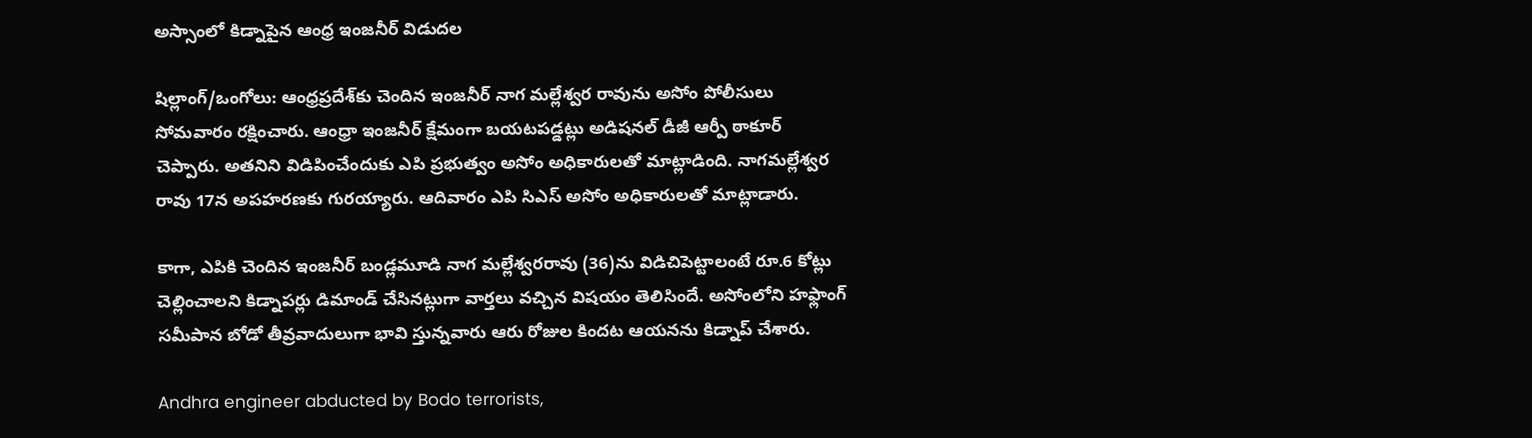అస్సాంలో కిడ్నాపైన ఆంధ్ర ఇంజనీర్ విడుదల

షిల్లాంగ్/ఒంగోలు: ఆంధ్రప్రదేశ్‌కు చెందిన ఇంజనీర్ నాగ మల్లేశ్వర రావును అసోం పోలీసులు సోమవారం రక్షించారు. ఆంధ్రా ఇంజనీర్ క్షేమంగా బయటపడ్డట్లు అడిషనల్ డీజీ ఆర్పీ ఠాకూర్ చెప్పారు. అతనిని విడిపించేందుకు ఎపి ప్రభుత్వం అసోం అధికారులతో మాట్లాడింది. నాగమల్లేశ్వర రావు 17న అపహరణకు గురయ్యారు. ఆదివారం ఎపి సిఎస్ అసోం అధికారులతో మాట్లాడారు.

కాగా, ఎపికి చెందిన ఇంజనీర్ బండ్లమూడి నాగ మల్లేశ్వరరావు (36)ను విడిచిపెట్టాలంటే రూ.6 కోట్లు చెల్లించాలని కిడ్నాపర్లు డిమాండ్ చేసినట్లుగా వార్తలు వచ్చిన విషయం తెలిసిందే. అసోంలోని హఫ్లాంగ్ సమీపాన బోడో తీవ్రవాదులుగా భావి స్తున్నవారు ఆరు రోజుల కిందట ఆయనను కిడ్నాప్ చేశారు.

Andhra engineer abducted by Bodo terrorists,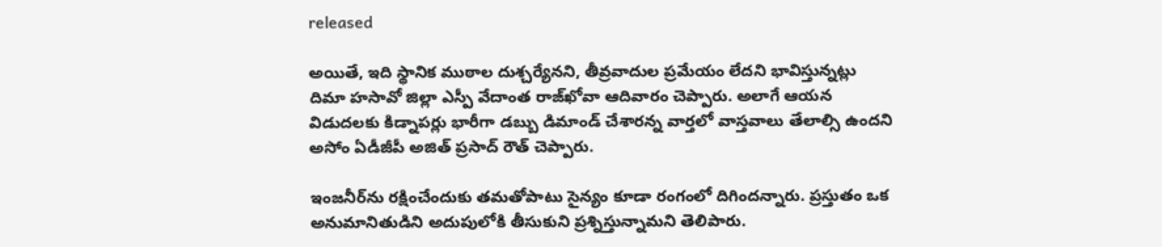released

అయితే, ఇది స్థానిక ముఠాల దుశ్చర్యేనని, తీవ్రవాదుల ప్రమేయం లేదని భావిస్తున్నట్లు దిమా హసావో జిల్లా ఎస్పీ వేదాంత రాజ్‌ఖోవా ఆదివారం చెప్పారు. అలాగే ఆయన విడుదలకు కిడ్నాపర్లు భారీగా డబ్బు డిమాండ్ చేశారన్న వార్తలో వాస్తవాలు తేలాల్సి ఉందని అసోం ఏడీజీపీ అజిత్ ప్రసాద్ రౌత్ చెప్పారు.

ఇంజనీర్‌ను రక్షించేందుకు తమతోపాటు సైన్యం కూడా రంగంలో దిగిందన్నారు. ప్రస్తుతం ఒక అనుమానితుడిని అదుపులోకి తీసుకుని ప్రశ్నిస్తున్నామని తెలిపారు.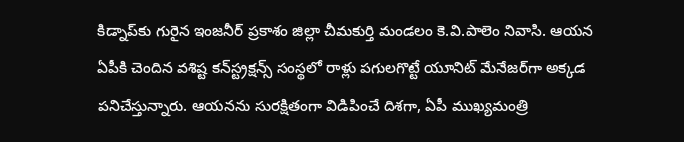కిడ్నాప్‌కు గురైన ఇంజనీర్ ప్రకాశం జిల్లా చీమకుర్తి మండలం కె.వి.పాలెం నివాసి. ఆయన ఏపీకి చెందిన వశిష్ట కన్‌స్ట్రక్షన్స్ సంస్థలో రాళ్లు పగులగొట్టే యూనిట్ మేనేజర్‌గా అక్కడ పనిచేస్తున్నారు. ఆయనను సురక్షితంగా విడిపించే దిశగా, ఏపీ ముఖ్యమంత్రి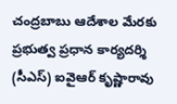చంద్రబాబు ఆదేశాల మేరకు ప్రభుత్వ ప్రధాన కార్యదర్శి (సీఎస్) ఐవైఆర్ కృష్ణారావు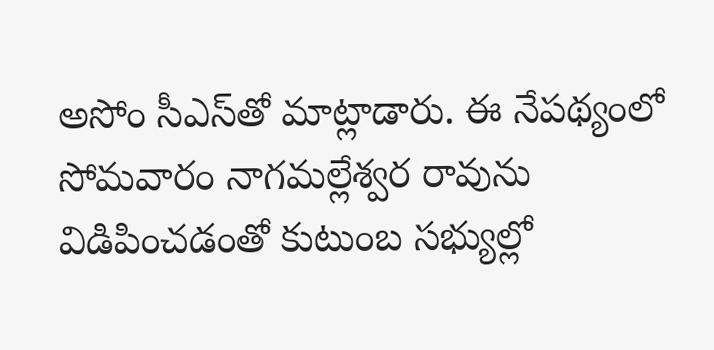అసోం సీఎస్‌తో మాట్లాడారు. ఈ నేపథ్యంలో సోమవారం నాగమల్లేశ్వర రావును విడిపించడంతో కుటుంబ సభ్యుల్లో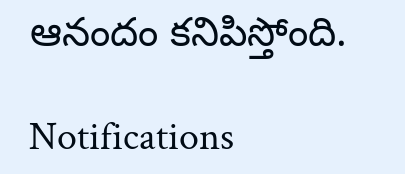ఆనందం కనిపిస్తోంది.

Notifications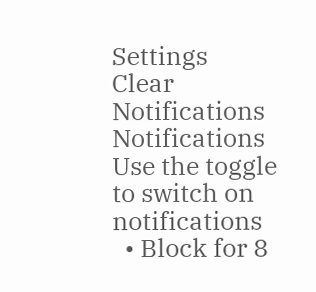Settings
Clear Notifications
Notifications
Use the toggle to switch on notifications
  • Block for 8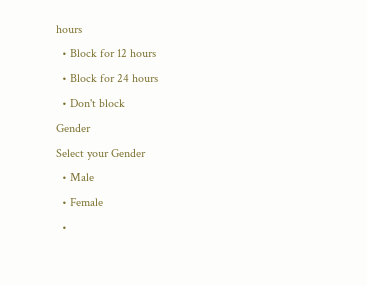hours
  • Block for 12 hours
  • Block for 24 hours
  • Don't block
Gender
Select your Gender
  • Male
  • Female
  •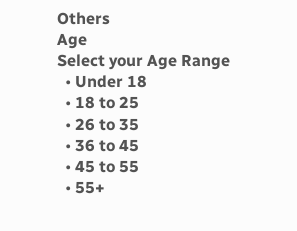Others
Age
Select your Age Range
  • Under 18
  • 18 to 25
  • 26 to 35
  • 36 to 45
  • 45 to 55
  • 55+